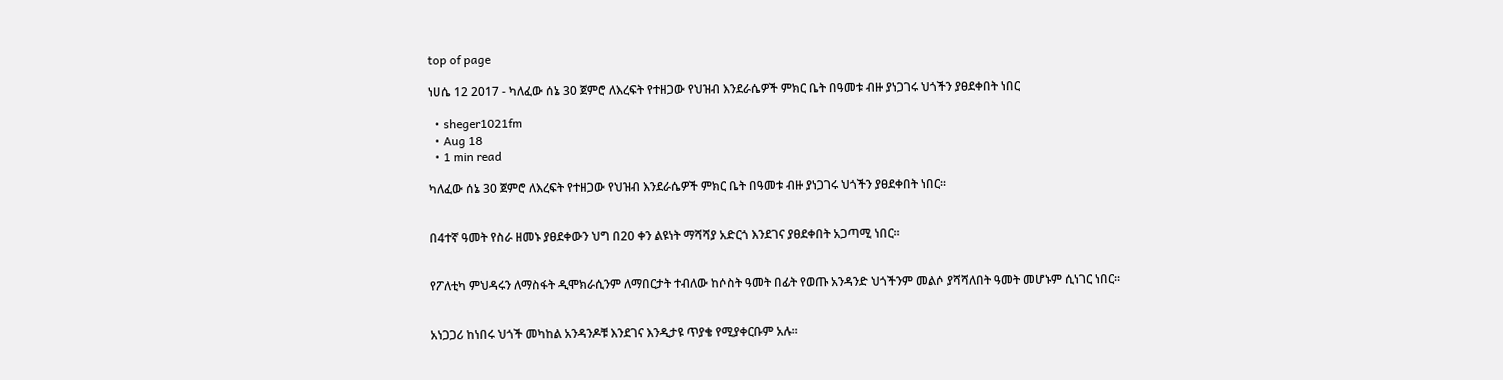top of page

ነሀሴ 12 2017 - ካለፈው ሰኔ 30 ጀምሮ ለእረፍት የተዘጋው የህዝብ እንደራሴዎች ምክር ቤት በዓመቱ ብዙ ያነጋገሩ ህጎችን ያፀደቀበት ነበር

  • sheger1021fm
  • Aug 18
  • 1 min read

ካለፈው ሰኔ 30 ጀምሮ ለእረፍት የተዘጋው የህዝብ እንደራሴዎች ምክር ቤት በዓመቱ ብዙ ያነጋገሩ ህጎችን ያፀደቀበት ነበር፡፡


በ4ተኛ ዓመት የስራ ዘመኑ ያፀደቀውን ህግ በ20 ቀን ልዩነት ማሻሻያ አድርጎ እንደገና ያፀደቀበት አጋጣሚ ነበር፡፡


የፖለቲካ ምህዳሩን ለማስፋት ዲሞክራሲንም ለማበርታት ተብለው ከሶስት ዓመት በፊት የወጡ አንዳንድ ህጎችንም መልሶ ያሻሻለበት ዓመት መሆኑም ሲነገር ነበር፡፡


አነጋጋሪ ከነበሩ ህጎች መካከል አንዳንዶቹ እንደገና እንዲታዩ ጥያቄ የሚያቀርቡም አሉ፡፡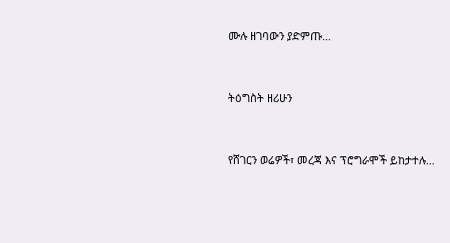ሙሉ ዘገባውን ያድምጡ…


ትዕግስት ዘሪሁን


የሸገርን ወሬዎች፣ መረጃ እና ፕሮግራሞች ይከታተሉ…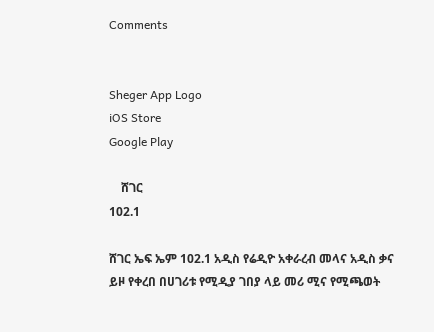Comments


Sheger App Logo
iOS Store
Google Play

    ሸገር
102.1

ሸገር ኤፍ ኤም 102.1 አዲስ የሬዲዮ አቀራረብ መላና አዲስ ቃና ይዞ የቀረበ በሀገሪቱ የሚዲያ ገበያ ላይ መሪ ሚና የሚጫወት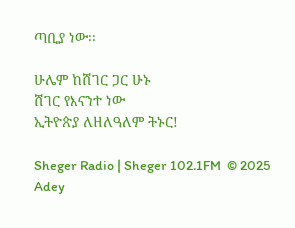ጣቢያ ነው፡፡

ሁሌም ከሸገር ጋር ሁኑ
ሸገር የእናንተ ነው
ኢትዮጵያ ለዘለዓለም ትኑር!

Sheger Radio | Sheger 102.1FM  © 2025 Adey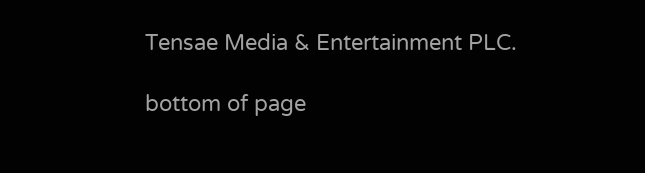Tensae Media & Entertainment PLC.

bottom of page